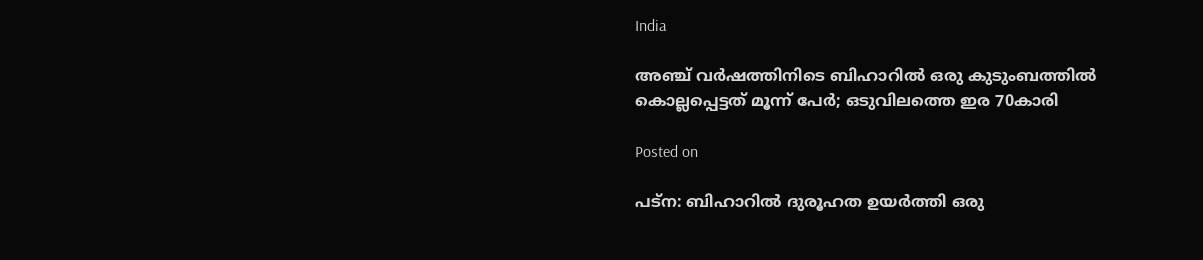India

അഞ്ച് വര്‍ഷത്തിനിടെ ബിഹാറിൽ ഒരു കുടുംബത്തിൽ കൊല്ലപ്പെട്ടത് മൂന്ന് പേർ; ഒടുവിലത്തെ ഇര 70കാരി

Posted on

പട്‌ന: ബിഹാറില്‍ ദുരൂഹത ഉയര്‍ത്തി ഒരു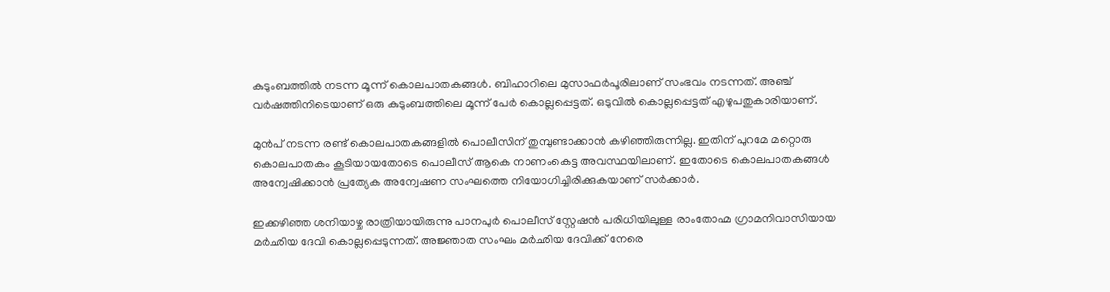കുടുംബത്തില്‍ നടന്ന മൂന്ന് കൊലപാതകങ്ങള്‍. ബിഹാറിലെ മുസാഫര്‍പൂരിലാണ് സംഭവം നടന്നത്. അഞ്ച് വര്‍ഷത്തിനിടെയാണ് ഒരു കുടുംബത്തിലെ മൂന്ന് പേർ കൊല്ലപ്പെട്ടത്. ഒടുവില്‍ കൊല്ലപ്പെട്ടത് എഴുപതുകാരിയാണ്.

മുന്‍പ് നടന്ന രണ്ട് കൊലപാതകങ്ങളില്‍ പൊലീസിന് തുമ്പുണ്ടാക്കാന്‍ കഴിഞ്ഞിരുന്നില്ല. ഇതിന് പുറമേ മറ്റൊരു കൊലപാതകം കൂടിയായതോടെ പൊലീസ് ആകെ നാണംകെട്ട അവസ്ഥയിലാണ്. ഇതോടെ കൊലപാതകങ്ങള്‍ അന്വേഷിക്കാന്‍ പ്രത്യേക അന്വേഷണ സംഘത്തെ നിയോഗിച്ചിരിക്കുകയാണ് സര്‍ക്കാര്‍.

ഇക്കഴിഞ്ഞ ശനിയാഴ്ച രാത്രിയായിരുന്നു പാനപുര്‍ പൊലീസ് സ്റ്റേഷന്‍ പരിധിയിലുള്ള രാംതോഹ്മ ഗ്രാമനിവാസിയായ മര്‍ഛിയ ദേവി കൊല്ലപ്പെടുന്നത്. അജ്ഞാത സംഘം മര്‍ഛിയ ദേവിക്ക് നേരെ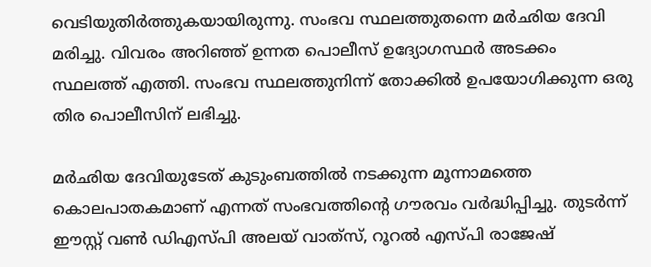വെടിയുതിര്‍ത്തുകയായിരുന്നു. സംഭവ സ്ഥലത്തുതന്നെ മര്‍ഛിയ ദേവി മരിച്ചു. വിവരം അറിഞ്ഞ് ഉന്നത പൊലീസ് ഉദ്യോഗസ്ഥര്‍ അടക്കം സ്ഥലത്ത് എത്തി. സംഭവ സ്ഥലത്തുനിന്ന് തോക്കില്‍ ഉപയോഗിക്കുന്ന ഒരു തിര പൊലീസിന് ലഭിച്ചു.

മര്‍ഛിയ ദേവിയുടേത് കുടുംബത്തില്‍ നടക്കുന്ന മൂന്നാമത്തെ കൊലപാതകമാണ് എന്നത് സംഭവത്തിന്റെ ഗൗരവം വര്‍ദ്ധിപ്പിച്ചു. തുടര്‍ന്ന് ഈസ്റ്റ് വണ്‍ ഡിഎസ്പി അലയ് വാത്‌സ്, റൂറല്‍ എസ്പി രാജേഷ്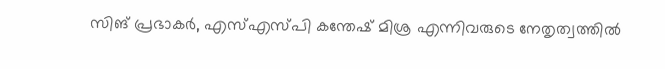സിങ് പ്രഭാകര്‍, എസ്എസ്പി കന്തേഷ് മിശ്ര എന്നിവരുടെ നേതൃത്വത്തില്‍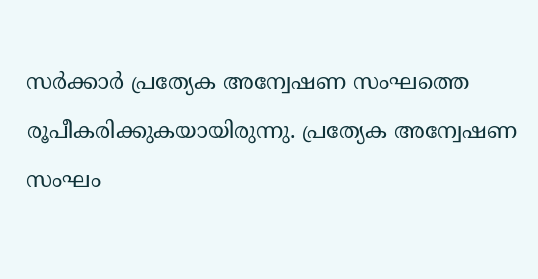സർക്കാർ പ്രത്യേക അന്വേഷണ സംഘത്തെ രൂപീകരിക്കുകയായിരുന്നു. പ്രത്യേക അന്വേഷണ സംഘം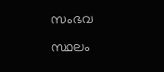സംഭവ സ്ഥലം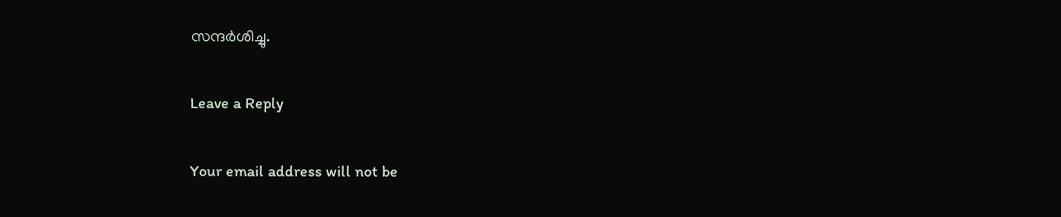സന്ദര്‍ശിച്ചു.

Leave a Reply

Your email address will not be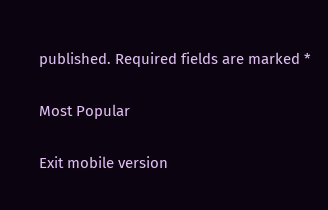published. Required fields are marked *

Most Popular

Exit mobile version